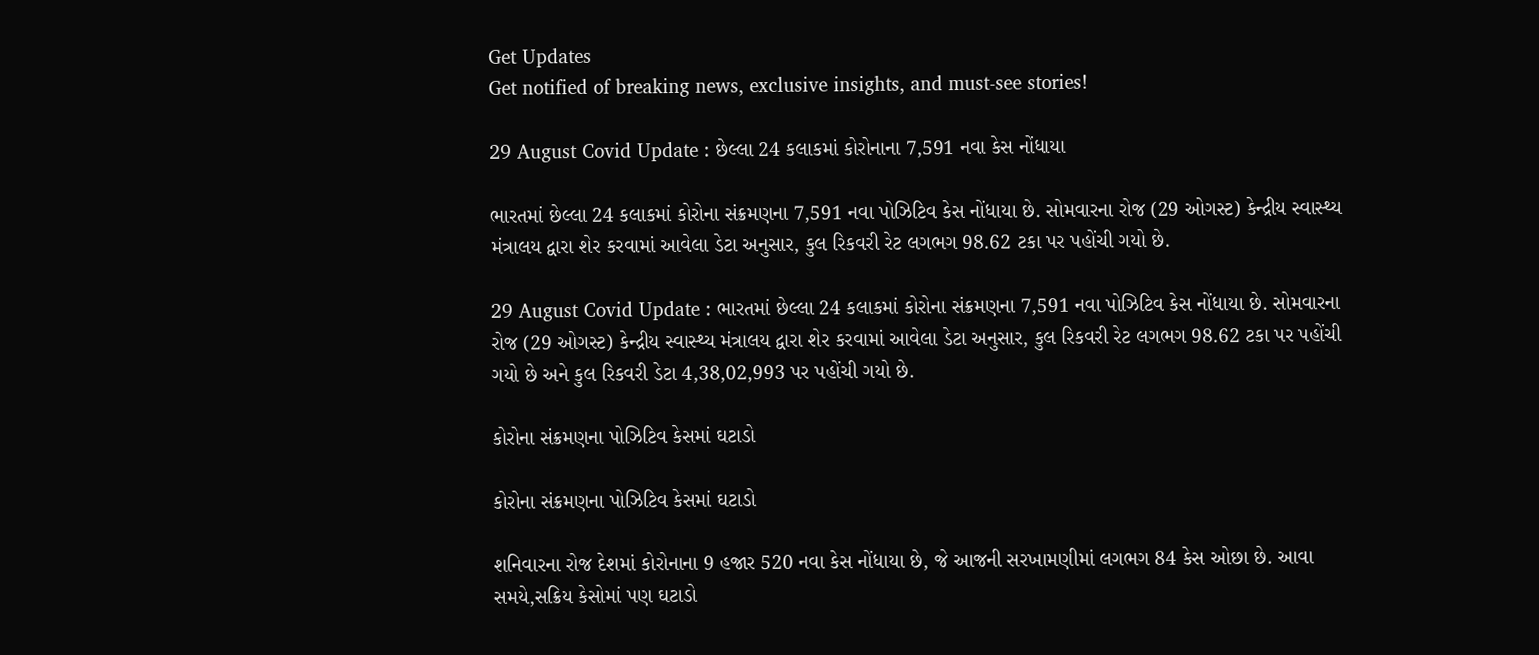Get Updates
Get notified of breaking news, exclusive insights, and must-see stories!

29 August Covid Update : છેલ્લા 24 કલાકમાં કોરોનાના 7,591 નવા કેસ નોંધાયા

ભારતમાં છેલ્લા 24 કલાકમાં કોરોના સંક્રમણના 7,591 નવા પોઝિટિવ કેસ નોંધાયા છે. સોમવારના રોજ (29 ઓગસ્ટ) કેન્દ્રીય સ્વાસ્થ્ય મંત્રાલય દ્વારા શેર કરવામાં આવેલા ડેટા અનુસાર, કુલ રિકવરી રેટ લગભગ 98.62 ટકા પર પહોંચી ગયો છે.

29 August Covid Update : ભારતમાં છેલ્લા 24 કલાકમાં કોરોના સંક્રમણના 7,591 નવા પોઝિટિવ કેસ નોંધાયા છે. સોમવારના રોજ (29 ઓગસ્ટ) કેન્દ્રીય સ્વાસ્થ્ય મંત્રાલય દ્વારા શેર કરવામાં આવેલા ડેટા અનુસાર, કુલ રિકવરી રેટ લગભગ 98.62 ટકા પર પહોંચી ગયો છે અને કુલ રિકવરી ડેટા 4,38,02,993 પર પહોંચી ગયો છે.

કોરોના સંક્રમણના પોઝિટિવ કેસમાં ઘટાડો

કોરોના સંક્રમણના પોઝિટિવ કેસમાં ઘટાડો

શનિવારના રોજ દેશમાં કોરોનાના 9 હજાર 520 નવા કેસ નોંધાયા છે, જે આજની સરખામણીમાં લગભગ 84 કેસ ઓછા છે. આવા સમયે,સક્રિય કેસોમાં પણ ઘટાડો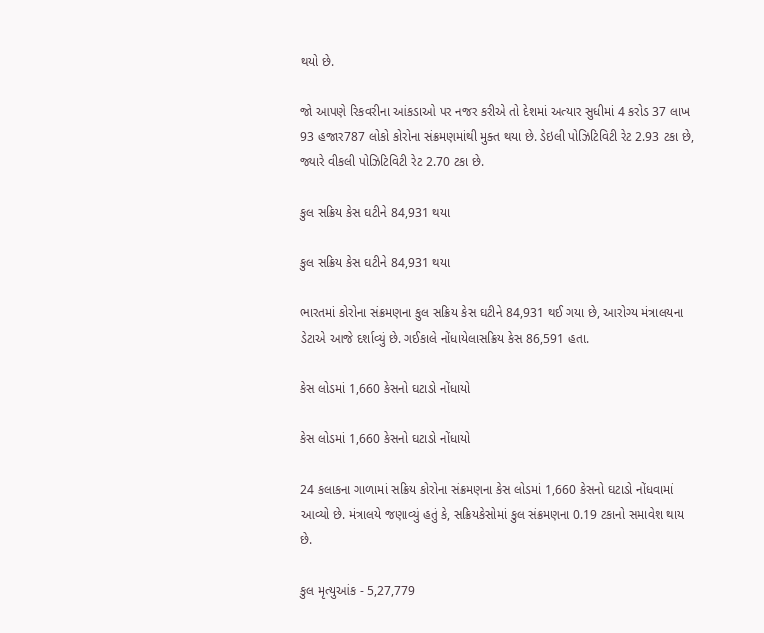થયો છે.

જો આપણે રિકવરીના આંકડાઓ પર નજર કરીએ તો દેશમાં અત્યાર સુધીમાં 4 કરોડ 37 લાખ 93 હજાર787 લોકો કોરોના સંક્રમણમાંથી મુક્ત થયા છે. ડેઇલી પોઝિટિવિટી રેટ 2.93 ટકા છે, જ્યારે વીકલી પોઝિટિવિટી રેટ 2.70 ટકા છે.

કુલ સક્રિય કેસ ઘટીને 84,931 થયા

કુલ સક્રિય કેસ ઘટીને 84,931 થયા

ભારતમાં કોરોના સંક્રમણના કુલ સક્રિય કેસ ઘટીને 84,931 થઈ ગયા છે, આરોગ્ય મંત્રાલયના ડેટાએ આજે દર્શાવ્યું છે. ગઈકાલે નોંધાયેલાસક્રિય કેસ 86,591 હતા.

કેસ લોડમાં 1,660 કેસનો ઘટાડો નોંધાયો

કેસ લોડમાં 1,660 કેસનો ઘટાડો નોંધાયો

24 કલાકના ગાળામાં સક્રિય કોરોના સંક્રમણના કેસ લોડમાં 1,660 કેસનો ઘટાડો નોંધવામાં આવ્યો છે. મંત્રાલયે જણાવ્યું હતું કે, સક્રિયકેસોમાં કુલ સંક્રમણના 0.19 ટકાનો સમાવેશ થાય છે.

કુલ મૃત્યુઆંક - 5,27,779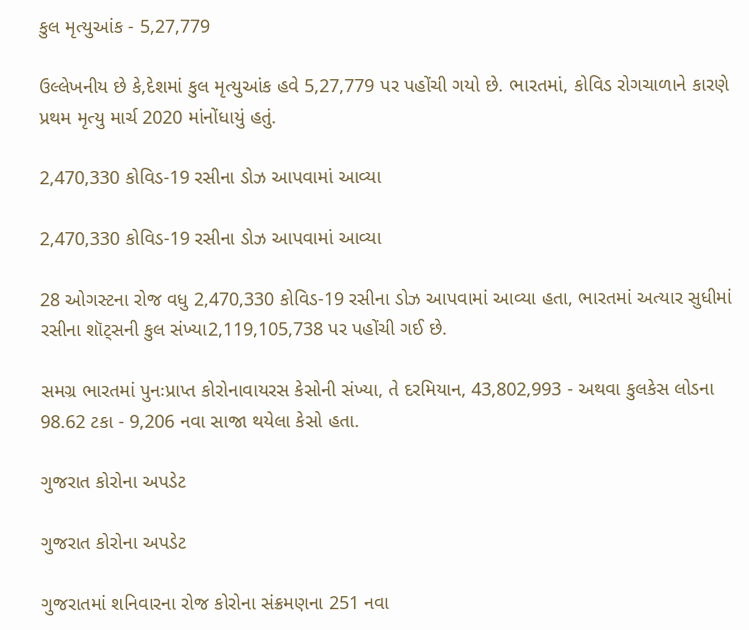કુલ મૃત્યુઆંક - 5,27,779

ઉલ્લેખનીય છે કે,દેશમાં કુલ મૃત્યુઆંક હવે 5,27,779 પર પહોંચી ગયો છે. ભારતમાં, કોવિડ રોગચાળાને કારણે પ્રથમ મૃત્યુ માર્ચ 2020 માંનોંધાયું હતું.

2,470,330 કોવિડ-19 રસીના ડોઝ આપવામાં આવ્યા

2,470,330 કોવિડ-19 રસીના ડોઝ આપવામાં આવ્યા

28 ઓગસ્ટના રોજ વધુ 2,470,330 કોવિડ-19 રસીના ડોઝ આપવામાં આવ્યા હતા, ભારતમાં અત્યાર સુધીમાં રસીના શૉટ્સની કુલ સંખ્યા2,119,105,738 પર પહોંચી ગઈ છે.

સમગ્ર ભારતમાં પુનઃપ્રાપ્ત કોરોનાવાયરસ કેસોની સંખ્યા, તે દરમિયાન, 43,802,993 - અથવા કુલકેસ લોડના 98.62 ટકા - 9,206 નવા સાજા થયેલા કેસો હતા.

ગુજરાત કોરોના અપડેટ

ગુજરાત કોરોના અપડેટ

ગુજરાતમાં શનિવારના રોજ કોરોના સંક્રમણના 251 નવા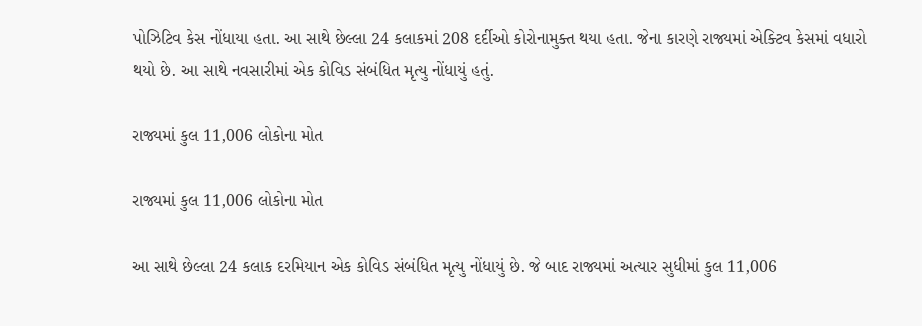પોઝિટિવ કેસ નોંધાયા હતા. આ સાથે છેલ્લા 24 કલાકમાં 208 દર્દીઓ કોરોનામુક્ત થયા હતા. જેના કારણે રાજ્યમાં એક્ટિવ કેસમાં વધારો થયો છે. આ સાથે નવસારીમાં એક કોવિડ સંબંધિત મૃત્યુ નોંધાયું હતું.

રાજ્યમાં કુલ 11,006 લોકોના મોત

રાજ્યમાં કુલ 11,006 લોકોના મોત

આ સાથે છેલ્લા 24 કલાક દરમિયાન એક કોવિડ સંબંધિત મૃત્યુ નોંધાયું છે. જે બાદ રાજ્યમાં અત્યાર સુધીમાં કુલ 11,006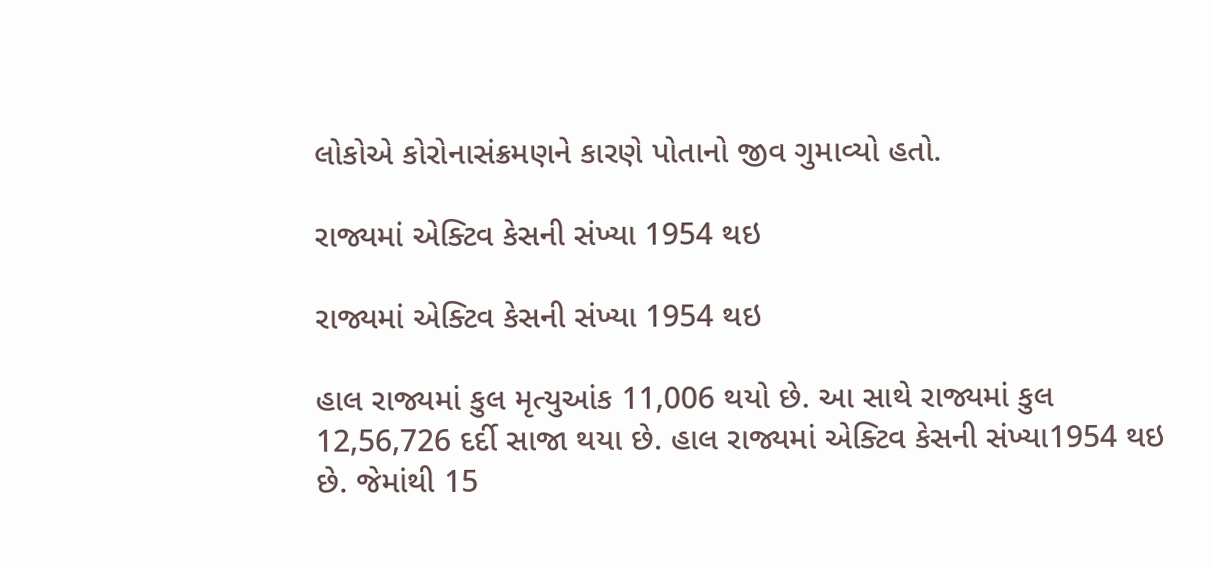લોકોએ કોરોનાસંક્રમણને કારણે પોતાનો જીવ ગુમાવ્યો હતો.

રાજ્યમાં એક્ટિવ કેસની સંખ્યા 1954 થઇ

રાજ્યમાં એક્ટિવ કેસની સંખ્યા 1954 થઇ

હાલ રાજ્યમાં કુલ મૃત્યુઆંક 11,006 થયો છે. આ સાથે રાજ્યમાં કુલ 12,56,726 દર્દી સાજા થયા છે. હાલ રાજ્યમાં એક્ટિવ કેસની સંખ્યા1954 થઇ છે. જેમાંથી 15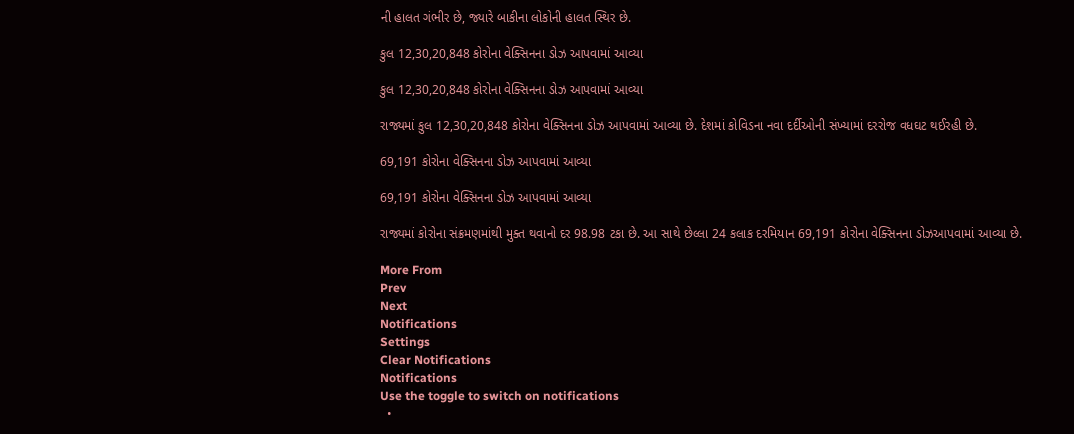ની હાલત ગંભીર છે, જ્યારે બાકીના લોકોની હાલત સ્થિર છે.

કુલ 12,30,20,848 કોરોના વેક્સિનના ડોઝ આપવામાં આવ્યા

કુલ 12,30,20,848 કોરોના વેક્સિનના ડોઝ આપવામાં આવ્યા

રાજ્યમાં કુલ 12,30,20,848 કોરોના વેક્સિનના ડોઝ આપવામાં આવ્યા છે. દેશમાં કોવિડના નવા દર્દીઓની સંખ્યામાં દરરોજ વધઘટ થઈરહી છે.

69,191 કોરોના વેક્સિનના ડોઝ આપવામાં આવ્યા

69,191 કોરોના વેક્સિનના ડોઝ આપવામાં આવ્યા

રાજ્યમાં કોરોના સંક્રમણમાંથી મુક્ત થવાનો દર 98.98 ટકા છે. આ સાથે છેલ્લા 24 કલાક દરમિયાન 69,191 કોરોના વેક્સિનના ડોઝઆપવામાં આવ્યા છે.

More From
Prev
Next
Notifications
Settings
Clear Notifications
Notifications
Use the toggle to switch on notifications
  •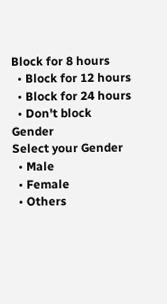Block for 8 hours
  • Block for 12 hours
  • Block for 24 hours
  • Don't block
Gender
Select your Gender
  • Male
  • Female
  • Others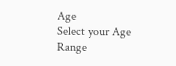Age
Select your Age Range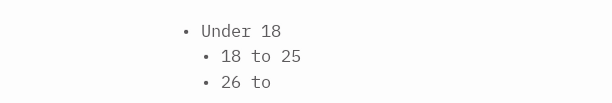• Under 18
  • 18 to 25
  • 26 to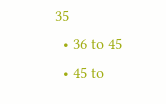35
  • 36 to 45
  • 45 to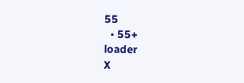55
  • 55+
loader
X